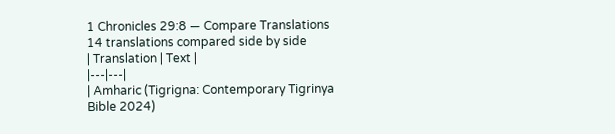1 Chronicles 29:8 — Compare Translations
14 translations compared side by side
| Translation | Text |
|---|---|
| Amharic (Tigrigna: Contemporary Tigrinya Bible 2024)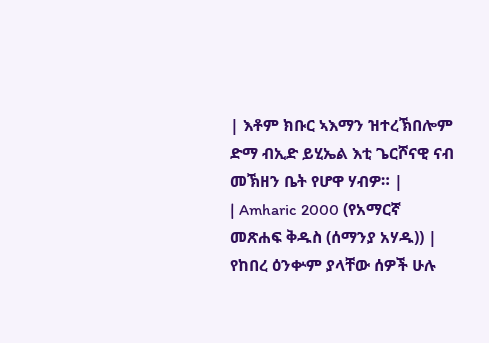| እቶም ክቡር ኣእማን ዝተረኽበሎም ድማ ብኢድ ይሂኤል እቲ ጌርሾናዊ ናብ መኽዘን ቤት የሆዋ ሃብዎ። |
| Amharic 2000 (የአማርኛ መጽሐፍ ቅዱስ (ሰማንያ አሃዱ)) | የከበረ ዕንቍም ያላቸው ሰዎች ሁሉ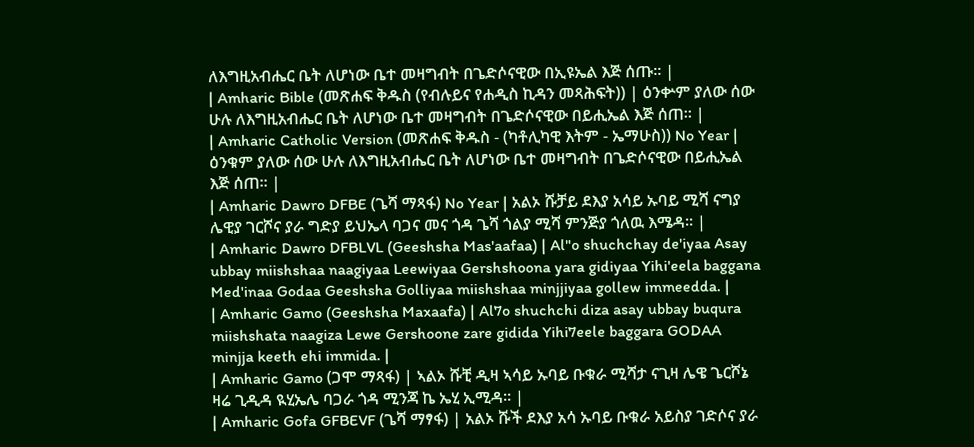ለእግዚአብሔር ቤት ለሆነው ቤተ መዛግብት በጌድሶናዊው በኢዩኤል እጅ ሰጡ። |
| Amharic Bible (መጽሐፍ ቅዱስ (የብሉይና የሐዲስ ኪዳን መጻሕፍት)) | ዕንቍም ያለው ሰው ሁሉ ለእግዚአብሔር ቤት ለሆነው ቤተ መዛግብት በጌድሶናዊው በይሒኤል እጅ ሰጠ። |
| Amharic Catholic Version (መጽሐፍ ቅዱስ - (ካቶሊካዊ እትም - ኤማሁስ)) No Year | ዕንቁም ያለው ሰው ሁሉ ለእግዚአብሔር ቤት ለሆነው ቤተ መዛግብት በጌድሶናዊው በይሒኤል እጅ ሰጠ። |
| Amharic Dawro DFBE (ጌሻ ማጻፋ) No Year | አልኦ ሹቻይ ደእያ አሳይ ኡባይ ሚሻ ናግያ ሌዊያ ገርሾና ያራ ግድያ ይህኤላ ባጋና መና ጎዳ ጌሻ ጎልያ ሚሻ ምንጅያ ጎለዉ እሜዳ። |
| Amharic Dawro DFBLVL (Geeshsha Mas'aafaa) | Al"o shuchchay de'iyaa Asay ubbay miishshaa naagiyaa Leewiyaa Gershshoona yara gidiyaa Yihi'eela baggana Med'inaa Godaa Geeshsha Golliyaa miishshaa minjjiyaa gollew immeedda. |
| Amharic Gamo (Geeshsha Maxaafa) | Al7o shuchchi diza asay ubbay buqura miishshata naagiza Lewe Gershoone zare gidida Yihi7eele baggara GODAA minjja keeth ehi immida. |
| Amharic Gamo (ጋሞ ማጻፋ) | ኣልኦ ሹቺ ዲዛ ኣሳይ ኡባይ ቡቁራ ሚሻታ ናጊዛ ሌዌ ጌርሾኔ ዛሬ ጊዲዳ ዪሂኤሌ ባጋራ ጎዳ ሚንጃ ኬ ኤሂ ኢሚዳ። |
| Amharic Gofa GFBEVF (ጌሻ ማፃፋ) | አልኦ ሹች ደእያ አሳ ኡባይ ቡቁራ አይስያ ገድሶና ያራ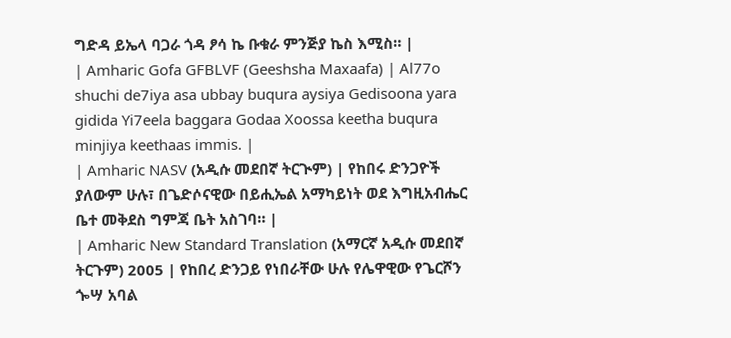ግድዳ ይኤላ ባጋራ ጎዳ ፆሳ ኬ ቡቁራ ምንጅያ ኬስ እሚስ። |
| Amharic Gofa GFBLVF (Geeshsha Maxaafa) | Al77o shuchi de7iya asa ubbay buqura aysiya Gedisoona yara gidida Yi7eela baggara Godaa Xoossa keetha buqura minjiya keethaas immis. |
| Amharic NASV (አዲሱ መደበኛ ትርጒም) | የከበሩ ድንጋዮች ያለውም ሁሉ፣ በጌድሶናዊው በይሒኤል አማካይነት ወደ እግዚአብሔር ቤተ መቅደስ ግምጃ ቤት አስገባ። |
| Amharic New Standard Translation (አማርኛ አዲሱ መደበኛ ትርጉም) 2005 | የከበረ ድንጋይ የነበራቸው ሁሉ የሌዋዊው የጌርሾን ጐሣ አባል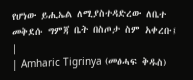የሆነው ይሒኤል ለሚያስተዳድረው ለቤተ መቅደሱ ግምጃ ቤት በስጦታ ስም አቀረቡ፤ |
| Amharic Tigrinya (መፅሓፍ ቅዱስ)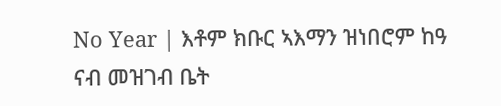No Year | እቶም ክቡር ኣእማን ዝነበሮም ከዓ ናብ መዝገብ ቤት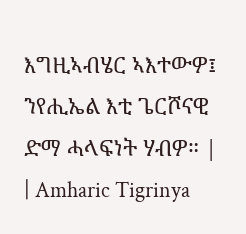እግዚኣብሄር ኣእተውዎ፤ ንየሒኤል እቲ ጌርሾናዊ ድማ ሓላፍነት ሃብዎ። |
| Amharic Tigrinya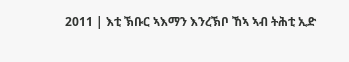2011 | እቲ ኽቡር ኣእማን እንረኽቦ ኸኣ ኣብ ትሕቲ ኢድ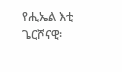የሒኤል እቲ ጌርሾናዊ፡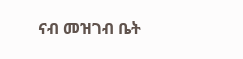ናብ መዝገብ ቤት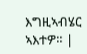እግዚኣብሄር ኣእተዎ። |